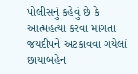પોલીસનું કહેવું છે કે આત્મહત્યા કરવા માગતા જયદીપને અટકાવવા ગયેલાં છાયાબહેન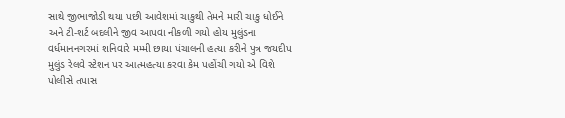સાથે જીભાજોડી થયા પછી આવેશમાં ચાકુથી તેમને મારી ચાકુ ધોઈને અને ટી-શર્ટ બદલીને જીવ આપવા નીકળી ગયો હોય મુલુંડના વર્ધમાનનગરમાં શનિવારે મમ્મી છાયા પંચાલની હત્યા કરીને પુત્ર જયદીપ મુલુંડ રેલવે સ્ટેશન પર આત્મહત્યા કરવા કેમ પહોંચી ગયો એ વિશે પોલીસે તપાસ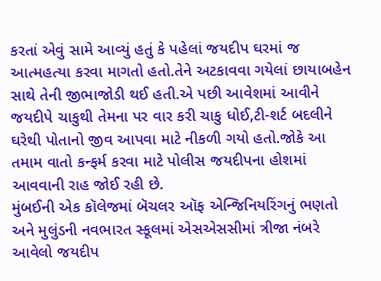કરતાં એવું સામે આવ્યું હતું કે પહેલાં જયદીપ ઘરમાં જ આત્મહત્યા કરવા માગતો હતો.તેને અટકાવવા ગયેલાં છાયાબહેન સાથે તેની જીભાજોડી થઈ હતી.એ પછી આવેશમાં આવીને જયદીપે ચાકુથી તેમના પર વાર કરી ચાકુ ધોઈ,ટી-શર્ટ બદલીને ઘરેથી પોતાનો જીવ આપવા માટે નીકળી ગયો હતો.જોકે આ તમામ વાતો કન્ફર્મ કરવા માટે પોલીસ જયદીપના હોશમાં આવવાની રાહ જોઈ રહી છે.
મુંબઈની એક કૉલેજમાં બૅચલર ઑફ એન્જિનિયરિંગનું ભણતો અને મુલુંડની નવભારત સ્કૂલમાં એસએસસીમાં ત્રીજા નંબરે આવેલો જયદીપ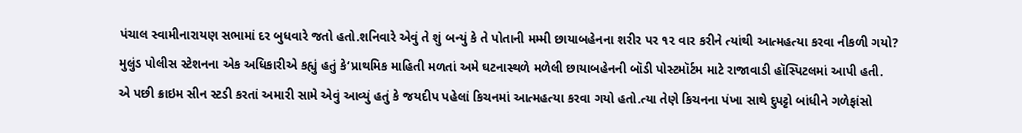પંચાલ સ્વામીનારાયણ સભામાં દર બુધવારે જતો હતો.શનિવારે એવું તે શું બન્યું કે તે પોતાની મમ્મી છાયાબહેનના શરીર પર ૧૨ વાર કરીને ત્યાંથી આત્મહત્યા કરવા નીકળી ગયો? મુલુંડ પોલીસ સ્ટેશનના એક અધિકારીએ કહ્યું હતું કે‘પ્રાથમિક માહિતી મળતાં અમે ઘટનાસ્થળે મળેલી છાયાબહેનની બૉડી પોસ્ટમૉર્ટમ માટે રાજાવાડી હૉસ્પિટલમાં આપી હતી.
એ પછી ક્રાઇમ સીન સ્ટડી કરતાં અમારી સામે એવું આવ્યું હતું કે જયદીપ પહેલાં કિચનમાં આત્મહત્યા કરવા ગયો હતો.ત્યા તેણે કિચનના પંખા સાથે દુપટ્ટો બાંધીને ગળેફાંસો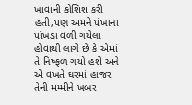ખાવાની કોશિશ કરી હતી,પણ અમને પંખાના પાંખડા વળી ગયેલા હોવાથી લાગે છે કે એમાં તે નિષ્ફળ ગયો હશે અને એ વખતે ઘરમાં હાજર તેની મમ્મીને ખબર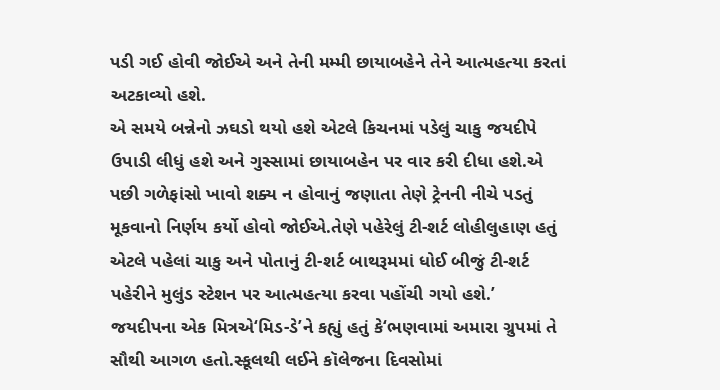પડી ગઈ હોવી જોઈએ અને તેની મમ્મી છાયાબહેને તેને આત્મહત્યા કરતાં અટકાવ્યો હશે.
એ સમયે બન્નેનો ઝઘડો થયો હશે એટલે કિચનમાં પડેલું ચાકુ જયદીપે ઉપાડી લીધું હશે અને ગુસ્સામાં છાયાબહેન પર વાર કરી દીધા હશે.એ પછી ગળેફાંસો ખાવો શક્ય ન હોવાનું જણાતા તેણે ટ્રેનની નીચે પડતું મૂકવાનો નિર્ણય કર્યો હોવો જોઈએ.તેણે પહેરેલું ટી-શર્ટ લોહીલુહાણ હતું એટલે પહેલાં ચાકુ અને પોતાનું ટી-શર્ટ બાથરૂમમાં ધોઈ બીજું ટી-શર્ટ પહેરીને મુલુંડ સ્ટેશન પર આત્મહત્યા કરવા પહોંચી ગયો હશે.’
જયદીપના એક મિત્રએ‘મિડ-ડે’ને કહ્યું હતું કે‘ભણવામાં અમારા ગ્રુપમાં તે સૌથી આગળ હતો.સ્કૂલથી લઈને કૉલેજના દિવસોમાં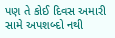પણ તે કોઈ દિવસ અમારી સામે અપશબ્દો નથી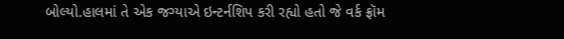બોલ્યો.હાલમાં તે એક જગ્યાએ ઇન્ટર્નશિપ કરી રહ્યો હતો જે વર્ક ફ્રૉમ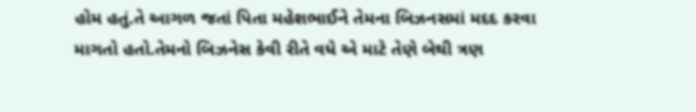હોમ હતું.તે આગળ જતાં પિતા મહેશભાઈને તેમના બિઝનસમાં મદદ કરવા માગતો હતો.તેમનો બિઝનેસ કેવી રીતે વધે એ માટે તેણે બેથી ત્રણ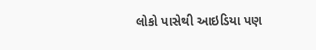લોકો પાસેથી આઇડિયા પણ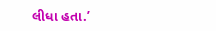લીધા હતા.’